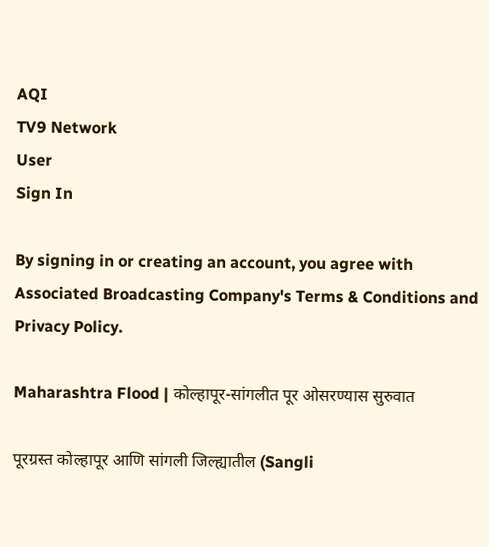AQI
TV9 Network
User
Sign In

By signing in or creating an account, you agree with Associated Broadcasting Company's Terms & Conditions and Privacy Policy.

Maharashtra Flood | कोल्हापूर-सांगलीत पूर ओसरण्यास सुरुवात

पूरग्रस्त कोल्हापूर आणि सांगली जिल्ह्यातील (Sangli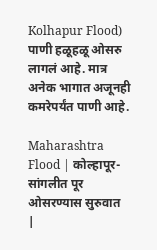Kolhapur Flood) पाणी हळूहळू ओसरु लागलं आहे. मात्र अनेक भागात अजूनही कमरेपर्यंत पाणी आहे.

Maharashtra Flood | कोल्हापूर-सांगलीत पूर ओसरण्यास सुरुवात
|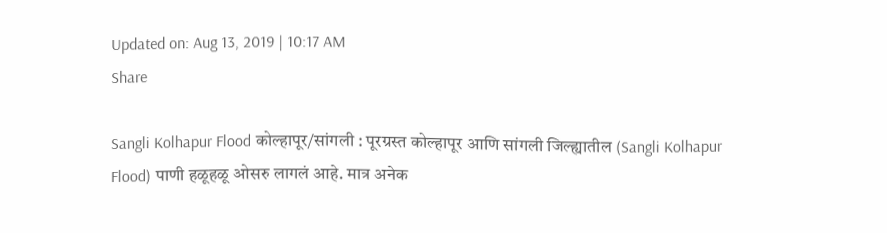Updated on: Aug 13, 2019 | 10:17 AM
Share

Sangli Kolhapur Flood कोल्हापूर/सांगली : पूरग्रस्त कोल्हापूर आणि सांगली जिल्ह्यातील (Sangli Kolhapur Flood) पाणी हळूहळू ओसरु लागलं आहे. मात्र अनेक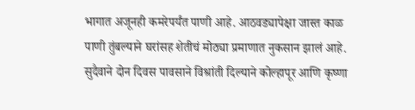भागात अजूनही कमरेपर्यंत पाणी आहे. आठवड्यापेक्षा जास्त काळ पाणी तुंबल्याने घरांसह शेतीचं मोठ्या प्रमाणात नुकसान झालं आहे. सुदैवाने दोन दिवस पावसाने विश्रांती दिल्याने कोल्हापूर आणि कृष्णा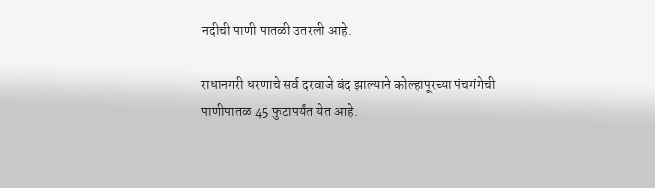नदीची पाणी पातळी उतरली आहे.

राधानगरी धरणाचे सर्व दरवाजे बंद झाल्याने कोल्हापूरच्या पंचगंगेची पाणीपातळ 45 फुटापर्यंत येत आहे.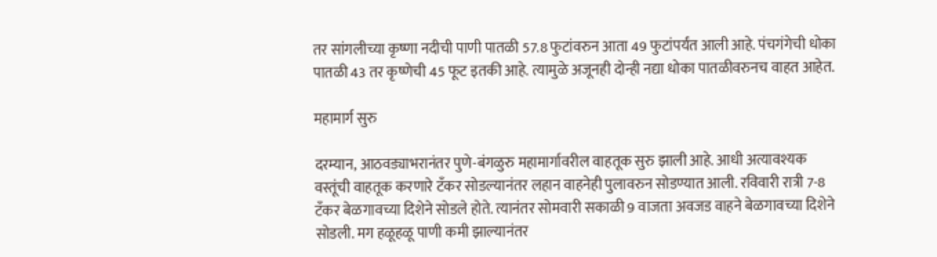तर सांगलीच्या कृष्णा नदीची पाणी पातळी 57.8 फुटांवरुन आता 49 फुटांपर्यंत आली आहे. पंचगंगेची धोका पातळी 43 तर कृष्णेची 45 फूट इतकी आहे. त्यामुळे अजूनही दोन्ही नद्या धोका पातळीवरुनच वाहत आहेत.

महामार्ग सुरु

दरम्यान, आठवड्याभरानंतर पुणे-बंगळुरु महामार्गावरील वाहतूक सुरु झाली आहे. आधी अत्यावश्यक वस्तूंची वाहतूक करणारे टँकर सोडल्यानंतर लहान वाहनेही पुलावरुन सोडण्यात आली. रविवारी रात्री 7-8 टँकर बेळगावच्या दिशेने सोडले होते. त्यानंतर सोमवारी सकाळी 9 वाजता अवजड वाहने बेळगावच्या दिशेने सोडली. मग हळूहळू पाणी कमी झाल्यानंतर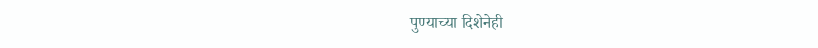पुण्याच्या दिशेनेही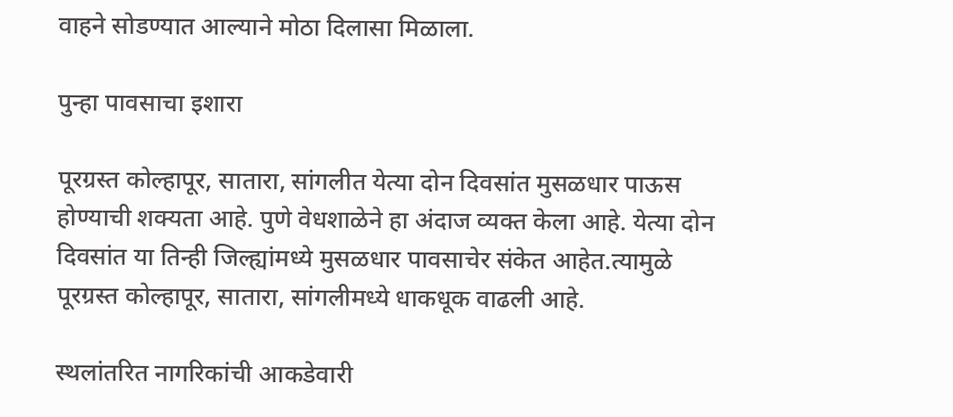वाहने सोडण्यात आल्याने मोठा दिलासा मिळाला.

पुन्हा पावसाचा इशारा

पूरग्रस्त कोल्हापूर, सातारा, सांगलीत येत्या दोन दिवसांत मुसळधार पाऊस होण्याची शक्यता आहे. पुणे वेधशाळेने हा अंदाज व्यक्त केला आहे. येत्या दोन दिवसांत या तिन्ही जिल्ह्यांमध्ये मुसळधार पावसाचेर संकेत आहेत.त्यामुळे पूरग्रस्त कोल्हापूर, सातारा, सांगलीमध्ये धाकधूक वाढली आहे.

स्थलांतरित नागरिकांची आकडेवारी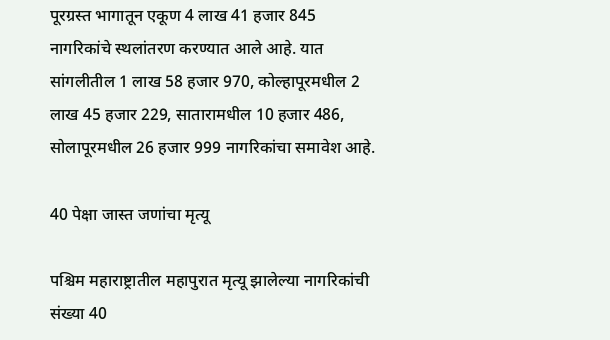पूरग्रस्त भागातून एकूण 4 लाख 41 हजार 845 नागरिकांचे स्थलांतरण करण्यात आले आहे. यात सांगलीतील 1 लाख 58 हजार 970, कोल्हापूरमधील 2 लाख 45 हजार 229, सातारामधील 10 हजार 486, सोलापूरमधील 26 हजार 999 नागरिकांचा समावेश आहे.

40 पेक्षा जास्त जणांचा मृत्यू

पश्चिम महाराष्ट्रातील महापुरात मृत्यू झालेल्या नागरिकांची संख्या 40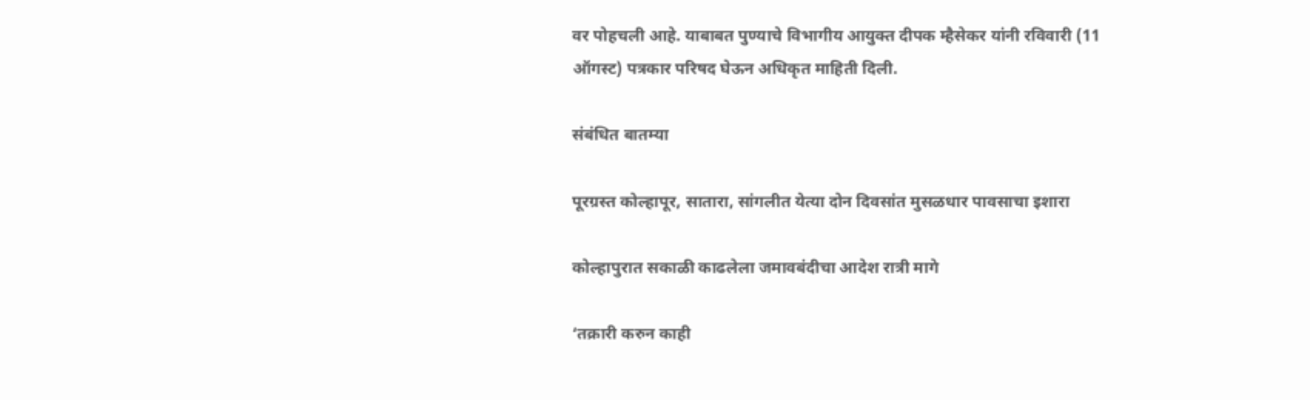वर पोहचली आहे. याबाबत पुण्याचे विभागीय आयुक्त दीपक म्हैसेकर यांनी रविवारी (11 ऑगस्ट) पत्रकार परिषद घेऊन अधिकृत माहिती दिली.

संबंधित बातम्या

पूरग्रस्त कोल्हापूर, सातारा, सांगलीत येत्या दोन दिवसांत मुसळधार पावसाचा इशारा

कोल्हापुरात सकाळी काढलेला जमावबंदीचा आदेश रात्री मागे

‘तक्रारी करुन काही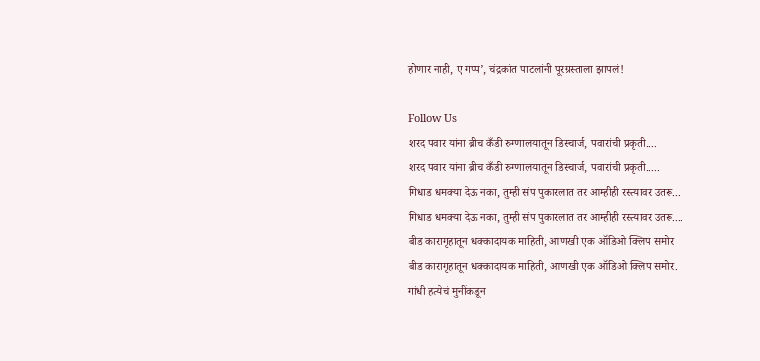होणार नाही, ए गप्प’, चंद्रकांत पाटलांनी पूरग्रस्ताला झापलं!

Follow Us
शरद पवार यांना ब्रीच कँडी रुग्णालयातून डिस्चार्ज, पवारांची प्रकृती....
शरद पवार यांना ब्रीच कँडी रुग्णालयातून डिस्चार्ज, पवारांची प्रकृती.....
गिधाड धमक्या देऊ नका, तुम्ही संप पुकारलात तर आम्हीही रस्त्यावर उतरू...
गिधाड धमक्या देऊ नका, तुम्ही संप पुकारलात तर आम्हीही रस्त्यावर उतरू....
बीड कारागृहातून धक्कादायक माहिती, आणखी एक ऑडिओ क्लिप समोर
बीड कारागृहातून धक्कादायक माहिती, आणखी एक ऑडिओ क्लिप समोर.
गांधी हत्येचं मुनींकडून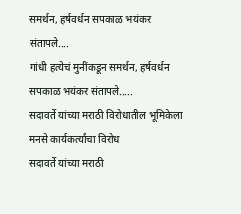समर्थन, हर्षवर्धन सपकाळ भयंकर संतापले....
गांधी हत्येचं मुनींकडून समर्थन, हर्षवर्धन सपकाळ भयंकर संतापले.....
सदावर्ते यांच्या मराठी विरोधातील भूमिकेला मनसे कार्यकर्त्यांचा विरोध
सदावर्ते यांच्या मराठी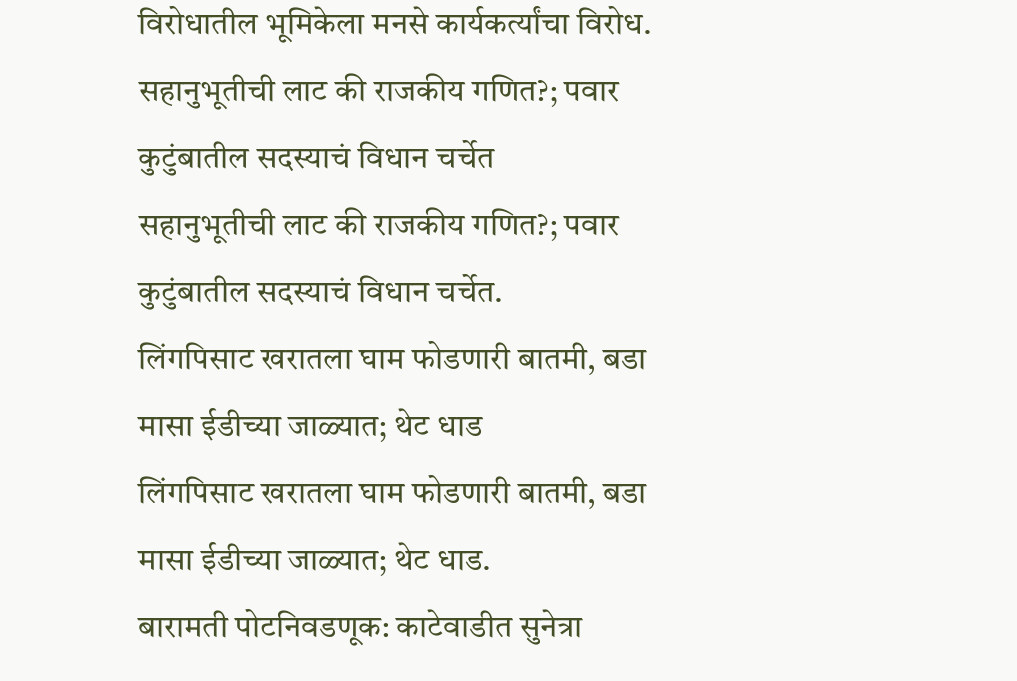विरोधातील भूमिकेला मनसे कार्यकर्त्यांचा विरोध.
सहानुभूतीची लाट की राजकीय गणित?; पवार कुटुंबातील सदस्याचं विधान चर्चेत
सहानुभूतीची लाट की राजकीय गणित?; पवार कुटुंबातील सदस्याचं विधान चर्चेत.
लिंगपिसाट खरातला घाम फोडणारी बातमी, बडा मासा ईडीच्या जाळ्यात; थेट धाड
लिंगपिसाट खरातला घाम फोडणारी बातमी, बडा मासा ईडीच्या जाळ्यात; थेट धाड.
बारामती पोटनिवडणूक: काटेवाडीत सुनेत्रा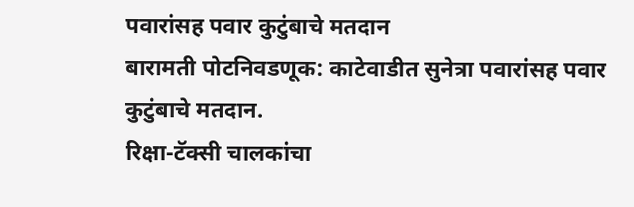पवारांसह पवार कुटुंबाचे मतदान
बारामती पोटनिवडणूक: काटेवाडीत सुनेत्रा पवारांसह पवार कुटुंबाचे मतदान.
रिक्षा-टॅक्सी चालकांचा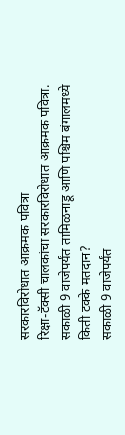सरकारविरोधात आक्रमक पवित्रा
रिक्षा-टॅक्सी चालकांचा सरकारविरोधात आक्रमक पवित्रा.
सकाळी 9 वाजेपर्यंत तामिळनाडू आणि पश्चिम बंगालमध्ये किती टक्के मतदान?
सकाळी 9 वाजेपर्यंत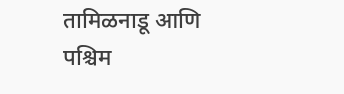तामिळनाडू आणि पश्चिम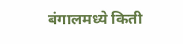बंगालमध्ये किती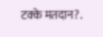टक्के मतदान?.